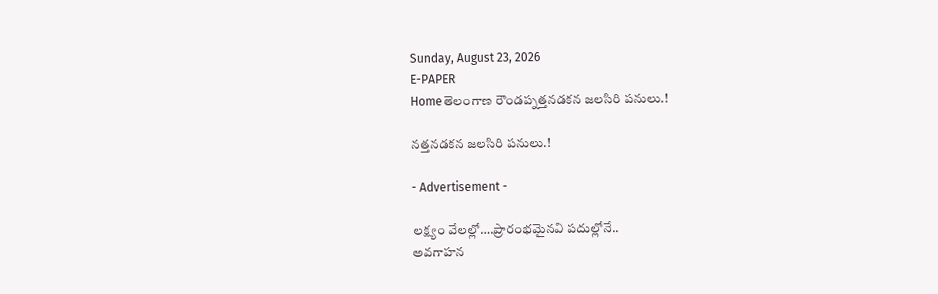Sunday, August 23, 2026
E-PAPER
Homeతెలంగాణ రౌండప్నత్తనడకన జలసిరి పనులు.!

నత్తనడకన జలసిరి పనులు.!

- Advertisement -

లక్ష్యం వేలల్లో….ప్రారంభమైనవి పదుల్లోనే..
అవగాహన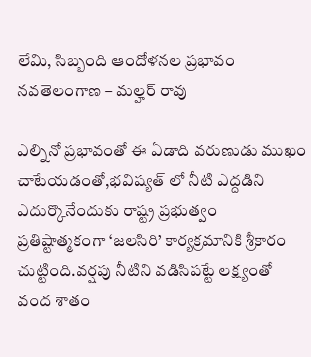లేమి, సిబ్బంది ఆందోళనల ప్రభావం
నవతెలంగాణ – మల్హర్ రావు

ఎల్నినో ప్రభావంతో ఈ ఏడాది వరుణుడు ముఖం చాటేయడంతో,భవిష్యత్ లో నీటి ఎద్దడిని ఎదుర్కొనేందుకు రాష్ట్ర ప్రభుత్వం ప్రతిష్టాత్మకంగా ‘జలసిరి’ కార్యక్రమానికి శ్రీకారం చుట్టింది.వర్షపు నీటిని వడిసిపట్టే లక్ష్యంతో వంద శాతం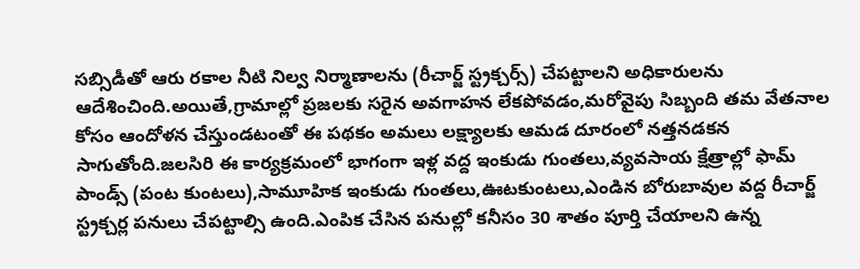సబ్సిడీతో ఆరు రకాల నీటి నిల్వ నిర్మాణాలను (రీచార్జ్ స్ట్రక్చర్స్) చేపట్టాలని అధికారులను ఆదేశించింది.అయితే,గ్రామాల్లో ప్రజలకు సరైన అవగాహన లేకపోవడం,మరోవైపు సిబ్బంది తమ వేతనాల కోసం ఆందోళన చేస్తుండటంతో ఈ పథకం అమలు లక్ష్యాలకు ఆమడ దూరంలో నత్తనడకన సాగుతోంది.జలసిరి ఈ కార్యక్రమంలో భాగంగా ఇళ్ల వద్ద ఇంకుడు గుంతలు,వ్యవసాయ క్షేత్రాల్లో ఫామ్ పాండ్స్ (పంట కుంటలు),సామూహిక ఇంకుడు గుంతలు,ఊటకుంటలు,ఎండిన బోరుబావుల వద్ద రీచార్జ్ స్ట్రక్చర్ల పనులు చేపట్టాల్సి ఉంది.ఎంపిక చేసిన పనుల్లో కనీసం 30 శాతం పూర్తి చేయాలని ఉన్న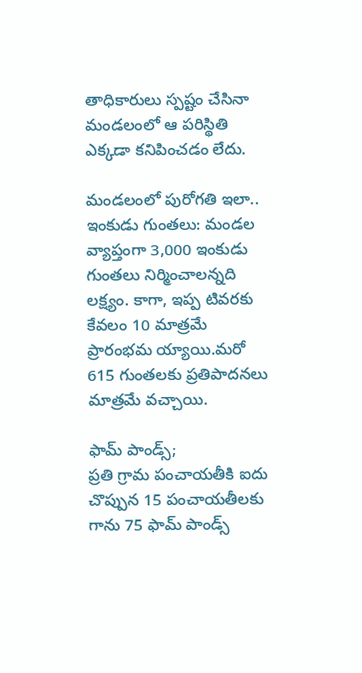తాధికారులు స్పష్టం చేసినా మండలంలో ఆ పరిస్థితి ఎక్కడా కనిపించడం లేదు.

మండలంలో పురోగతి ఇలా..
ఇంకుడు గుంతలు: మండల వ్యాప్తంగా 3,000 ఇంకుడు గుంతలు నిర్మించాలన్నది లక్ష్యం. కాగా, ఇప్ప టివరకు కేవలం 10 మాత్రమే ప్రారంభమ య్యాయి.మరో 615 గుంతలకు ప్రతిపాదనలు మాత్రమే వచ్చాయి.

ఫామ్ పాండ్స్;
ప్రతి గ్రామ పంచాయతీకి ఐదు చొప్పున 15 పంచాయతీలకు గాను 75 ఫామ్ పాండ్స్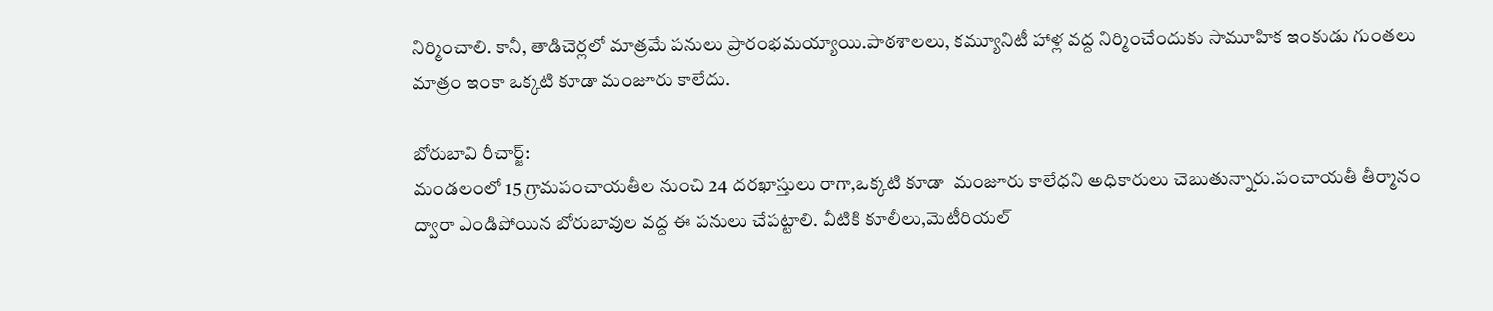నిర్మించాలి. కానీ, తాడిచెర్లలో మాత్రమే పనులు ప్రారంభమయ్యాయి.పాఠశాలలు, కమ్యూనిటీ హాళ్ల వద్ద నిర్మించేందుకు సామూహిక ఇంకుడు గుంతలు మాత్రం ఇంకా ఒక్కటి కూడా మంజూరు కాలేదు.

బోరుబావి రీచార్జ్:
మండలంలో 15 గ్రామపంచాయతీల నుంచి 24 దరఖాస్తులు రాగా,ఒక్కటి కూడా  మంజూరు కాలేధని అధికారులు చెబుతున్నారు.పంచాయతీ తీర్మానం ద్వారా ఎండిపోయిన బోరుబావుల వద్ద ఈ పనులు చేపట్టాలి. వీటికి కూలీలు,మెటీరియల్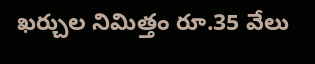ఖర్చుల నిమిత్తం రూ.35 వేలు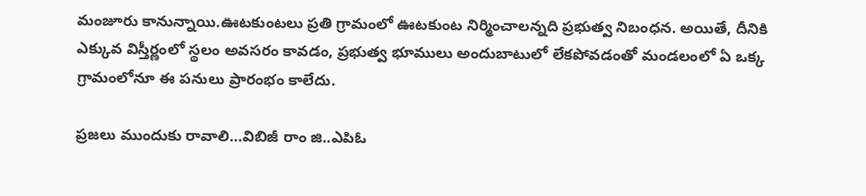మంజూరు కానున్నాయి.ఊటకుంటలు ప్రతి గ్రామంలో ఊటకుంట నిర్మించాలన్నది ప్రభుత్వ నిబంధన. అయితే, దీనికి ఎక్కువ విస్తీర్ణంలో స్థలం అవసరం కావడం, ప్రభుత్వ భూములు అందుబాటులో లేకపోవడంతో మండలంలో ఏ ఒక్క గ్రామంలోనూ ఈ పనులు ప్రారంభం కాలేదు.

ప్రజలు ముందుకు రావాలి…విబిజీ రాం జి..ఎపిఓ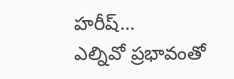హరీష్…
ఎల్నివో ప్రభావంతో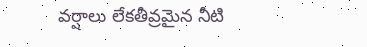వర్షాలు లేకతీవ్రమైన నీటి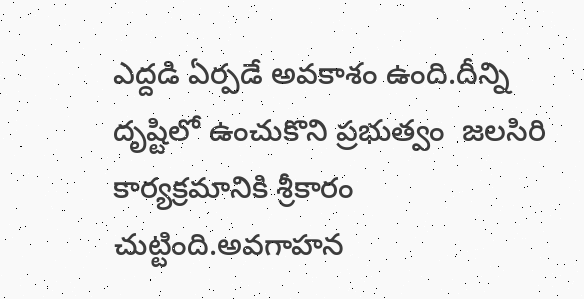ఎద్దడి ఏర్పడే అవకాశం ఉంది.దీన్ని దృష్టిలో ఉంచుకొని ప్రభుత్వం  జలసిరి కార్యక్రమానికి శ్రీకారం చుట్టింది.అవగాహన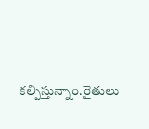కల్పిస్తున్నాం.రైతులు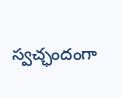స్వచ్ఛందంగా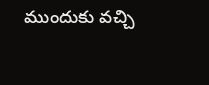ముందుకు వచ్చి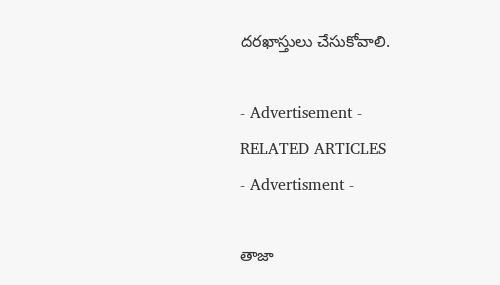దరఖాస్తులు చేసుకోవాలి.

- Advertisement -
RELATED ARTICLES
- Advertisment -

తాజా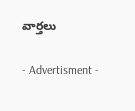వార్తలు

- Advertisment -